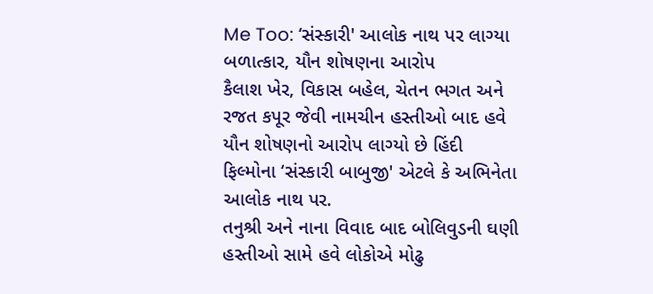Me Too: ‘સંસ્કારી' આલોક નાથ પર લાગ્યા બળાત્કાર, યૌન શોષણના આરોપ
કૈલાશ ખેર, વિકાસ બહેલ, ચેતન ભગત અને રજત કપૂર જેવી નામચીન હસ્તીઓ બાદ હવે યૌન શોષણનો આરોપ લાગ્યો છે હિંદી ફિલ્મોના ‘સંસ્કારી બાબુજી' એટલે કે અભિનેતા આલોક નાથ પર.
તનુશ્રી અને નાના વિવાદ બાદ બોલિવુડની ઘણી હસ્તીઓ સામે હવે લોકોએ મોઢુ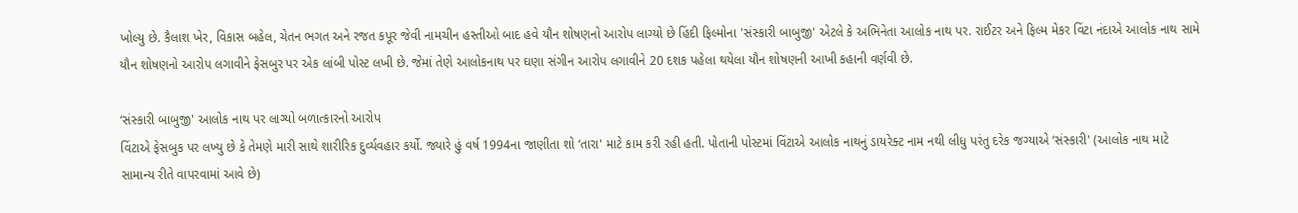ખોલ્યુ છે. કૈલાશ ખેર, વિકાસ બહેલ, ચેતન ભગત અને રજત કપૂર જેવી નામચીન હસ્તીઓ બાદ હવે યૌન શોષણનો આરોપ લાગ્યો છે હિંદી ફિલ્મોના 'સંસ્કારી બાબુજી' એટલે કે અભિનેતા આલોક નાથ પર. રાઈટર અને ફિલ્મ મેકર વિંટા નંદાએ આલોક નાથ સામે યૌન શોષણનો આરોપ લગાવીને ફેસબુર પર એક લાંબી પોસ્ટ લખી છે. જેમાં તેણે આલોકનાથ પર ઘણા સંગીન આરોપ લગાવીને 20 દશક પહેલા થયેલા યૌન શોષણની આખી કહાની વર્ણવી છે.

‘સંસ્કારી બાબુજી' આલોક નાથ પર લાગ્યો બળાત્કારનો આરોપ
વિંટાએ ફેસબુક પર લખ્યુ છે કે તેમણે મારી સાથે શારીરિક દુર્વ્યવહાર કર્યો. જ્યારે હું વર્ષ 1994ના જાણીતા શો ‘તારા' માટે કામ કરી રહી હતી. પોતાની પોસ્ટમાં વિંટાએ આલોક નાથનું ડાયરેક્ટ નામ નથી લીધુ પરંતુ દરેક જગ્યાએ ‘સંસ્કારી' (આલોક નાથ માટે સામાન્ય રીતે વાપરવામાં આવે છે)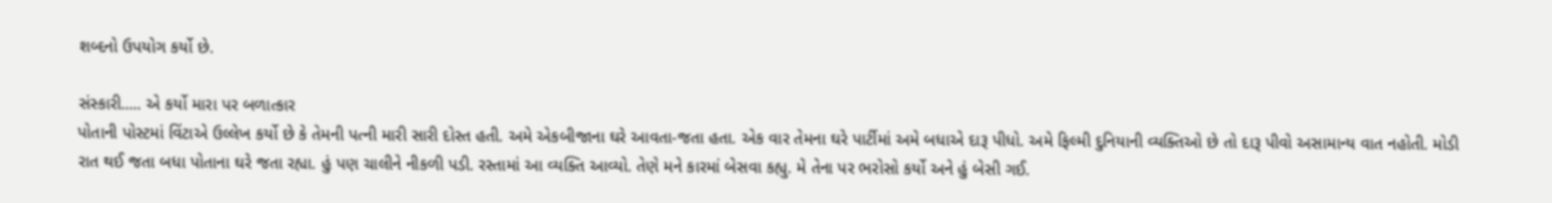શબ્દનો ઉપયોગ કર્યો છે.

સંસ્કારી..... એ કર્યો મારા પર બળાત્કાર
પોતાની પોસ્ટમાં વિંટાએ ઉલ્લેખ કર્યો છે કે તેમની પત્ની મારી સારી દોસ્ત હતી. અમે એકબીજાના ઘરે આવતા-જતા હતા. એક વાર તેમના ઘરે પાર્ટીમાં અમે બધાએ દારૂ પીધો. અમે ફિલ્મી દુનિયાની વ્યક્તિઓ છે તો દારૂ પીવો અસામાન્ય વાત નહોતી. મોડી રાત થઈ જતા બધા પોતાના ઘરે જતા રહ્યા. હું પણ ચાલીને નીકળી પડી. રસ્તામાં આ વ્યક્તિ આવ્યો. તેણે મને કારમાં બેસવા કહ્યુ. મે તેના પર ભરોસો કર્યો અને હું બેસી ગઈ.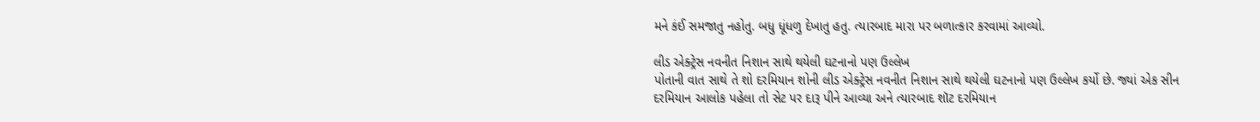મને કંઈ સમજાતુ નહોતુ. બધુ ધૂંધળુ દેખાતુ હતુ. ત્યારબાદ મારા પર બળાત્કાર કરવામાં આવ્યો.

લીડ એક્ટ્રેસ નવનીત નિશાન સાથે થયેલી ઘટનાનો પણ ઉલ્લેખ
પોતાની વાત સાથે તે શો દરમિયાન શોની લીડ એક્ટ્રેસ નવનીત નિશાન સાથે થયેલી ઘટનાનો પણ ઉલ્લેખ કર્યો છે. જ્યાં એક સીન દરમિયાન આલોક પહેલા તો સેટ પર દારૂ પીને આવ્યા અને ત્યારબાદ શૉટ દરમિયાન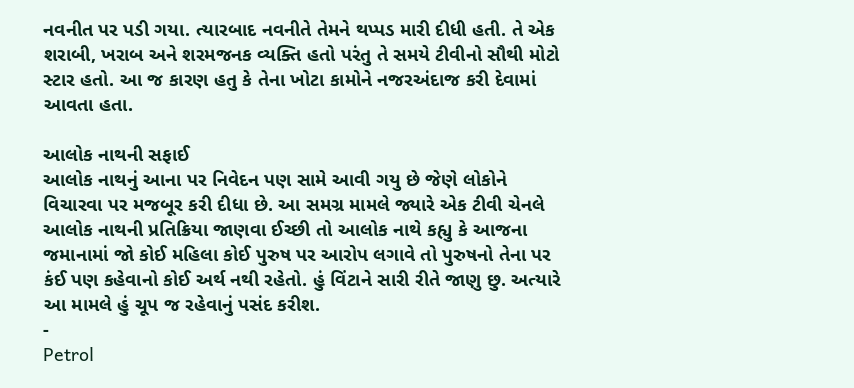નવનીત પર પડી ગયા. ત્યારબાદ નવનીતે તેમને થપ્પડ મારી દીધી હતી. તે એક શરાબી, ખરાબ અને શરમજનક વ્યક્તિ હતો પરંતુ તે સમયે ટીવીનો સૌથી મોટો સ્ટાર હતો. આ જ કારણ હતુ કે તેના ખોટા કામોને નજરઅંદાજ કરી દેવામાં આવતા હતા.

આલોક નાથની સફાઈ
આલોક નાથનું આના પર નિવેદન પણ સામે આવી ગયુ છે જેણે લોકોને વિચારવા પર મજબૂર કરી દીધા છે. આ સમગ્ર મામલે જ્યારે એક ટીવી ચેનલે આલોક નાથની પ્રતિક્રિયા જાણવા ઈચ્છી તો આલોક નાથે કહ્યુ કે આજના જમાનામાં જો કોઈ મહિલા કોઈ પુરુષ પર આરોપ લગાવે તો પુરુષનો તેના પર કંઈ પણ કહેવાનો કોઈ અર્થ નથી રહેતો. હું વિંટાને સારી રીતે જાણુ છુ. અત્યારે આ મામલે હું ચૂપ જ રહેવાનું પસંદ કરીશ.
-
Petrol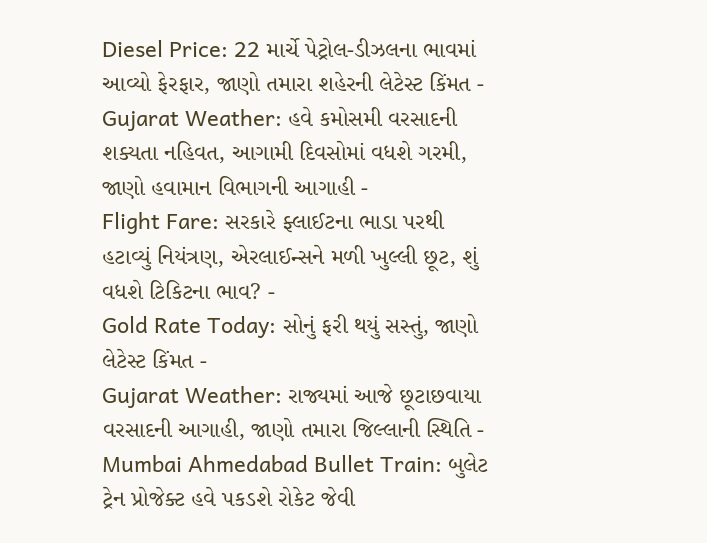Diesel Price: 22 માર્ચે પેટ્રોલ-ડીઝલના ભાવમાં આવ્યો ફેરફાર, જાણો તમારા શહેરની લેટેસ્ટ કિંમત -
Gujarat Weather: હવે કમોસમી વરસાદની શક્યતા નહિવત, આગામી દિવસોમાં વધશે ગરમી, જાણો હવામાન વિભાગની આગાહી -
Flight Fare: સરકારે ફ્લાઈટના ભાડા પરથી હટાવ્યું નિયંત્રણ, એરલાઈન્સને મળી ખુલ્લી છૂટ, શું વધશે ટિકિટના ભાવ? -
Gold Rate Today: સોનું ફરી થયું સસ્તું, જાણો લેટેસ્ટ કિંમત -
Gujarat Weather: રાજ્યમાં આજે છૂટાછવાયા વરસાદની આગાહી, જાણો તમારા જિલ્લાની સ્થિતિ -
Mumbai Ahmedabad Bullet Train: બુલેટ ટ્રેન પ્રોજેક્ટ હવે પકડશે રોકેટ જેવી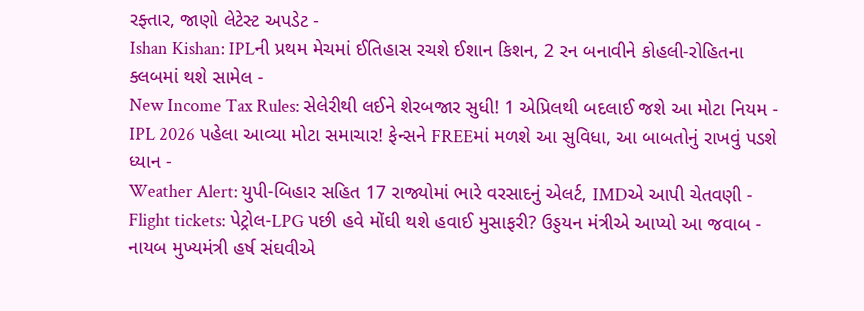રફ્તાર, જાણો લેટેસ્ટ અપડેટ -
Ishan Kishan: IPLની પ્રથમ મેચમાં ઈતિહાસ રચશે ઈશાન કિશન, 2 રન બનાવીને કોહલી-રોહિતના ક્લબમાં થશે સામેલ -
New Income Tax Rules: સેલેરીથી લઈને શેરબજાર સુધી! 1 એપ્રિલથી બદલાઈ જશે આ મોટા નિયમ -
IPL 2026 પહેલા આવ્યા મોટા સમાચાર! ફેન્સને FREEમાં મળશે આ સુવિધા, આ બાબતોનું રાખવું પડશે ધ્યાન -
Weather Alert: યુપી-બિહાર સહિત 17 રાજ્યોમાં ભારે વરસાદનું એલર્ટ, IMDએ આપી ચેતવણી -
Flight tickets: પેટ્રોલ-LPG પછી હવે મોંઘી થશે હવાઈ મુસાફરી? ઉડ્ડયન મંત્રીએ આપ્યો આ જવાબ -
નાયબ મુખ્યમંત્રી હર્ષ સંઘવીએ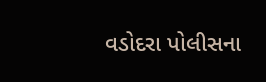વડોદરા પોલીસના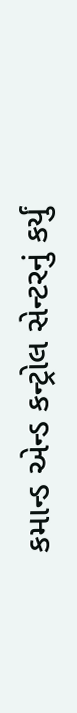કમાન્ડ એન્ડ કન્ટ્રોલ સેન્ટરનું કર્યું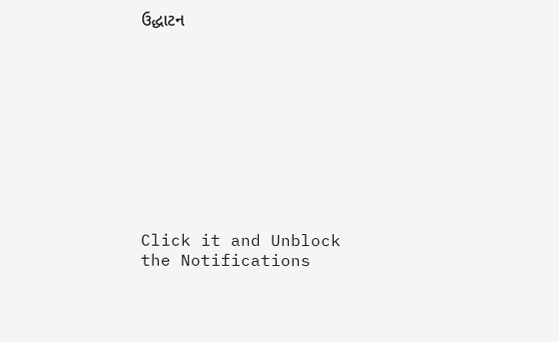ઉદ્ધાટન










Click it and Unblock the Notifications